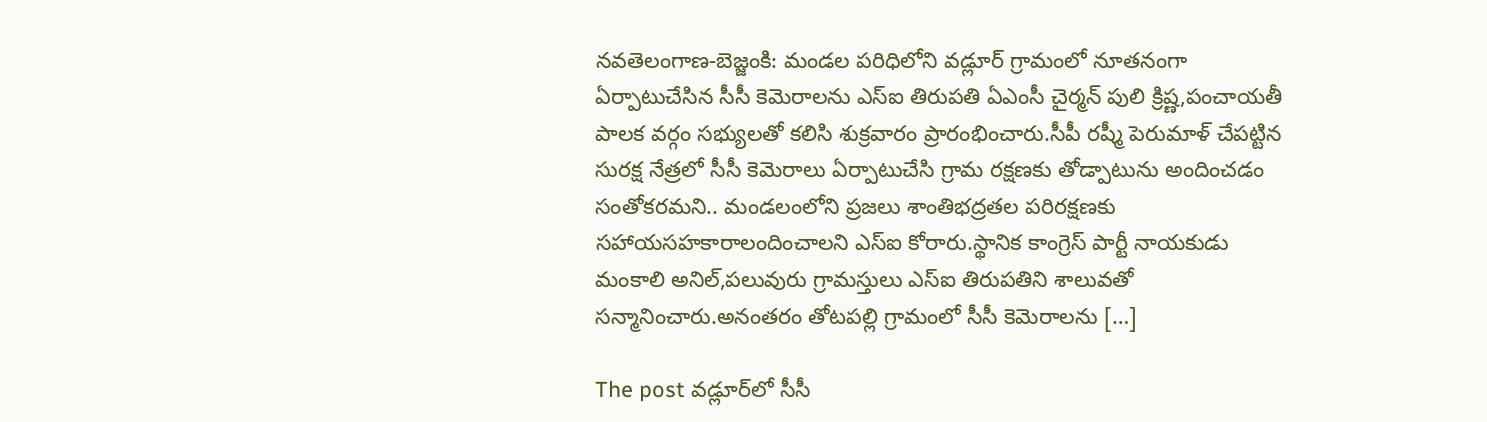నవతెలంగాణ-బెజ్జంకి: మండల పరిధిలోని వడ్లూర్ గ్రామంలో నూతనంగా ఏర్పాటుచేసిన సీసీ కెమెరాలను ఎస్ఐ తిరుపతి ఏఎంసీ చైర్మన్ పులి క్రిష్ణ,పంచాయతీ పాలక వర్గం సభ్యులతో కలిసి శుక్రవారం ప్రారంభించారు.సీపీ రష్మీ పెరుమాళ్ చేపట్టిన సురక్ష నేత్రలో సీసీ కెమెరాలు ఏర్పాటుచేసి గ్రామ రక్షణకు తోడ్పాటును అందించడం సంతోకరమని.. మండలంలోని ప్రజలు శాంతిభద్రతల పరిరక్షణకు సహాయసహకారాలందించాలని ఎస్ఐ కోరారు.స్థానిక కాంగ్రెస్ పార్టీ నాయకుడు మంకాలి అనిల్,పలువురు గ్రామస్తులు ఎస్ఐ తిరుపతిని శాలువతో సన్మానించారు.అనంతరం తోటపల్లి గ్రామంలో సీసీ కెమెరాలను […]

The post వడ్లూర్‌లో సీసీ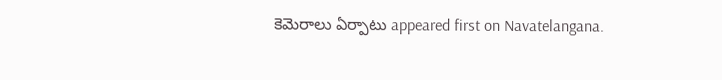కెమెరాలు ఏర్పాటు appeared first on Navatelangana.